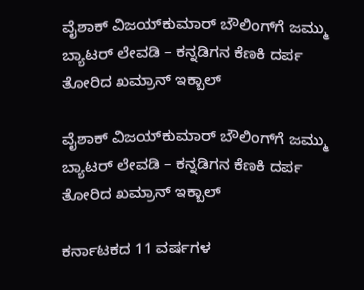ವೈಶಾಕ್ ವಿಜಯ್‌ಕುಮಾರ್ ಬೌಲಿಂಗ್‌ಗೆ ಜಮ್ಮು ಬ್ಯಾಟರ್ ಲೇವಡಿ – ಕನ್ನಡಿಗನ ಕೆಣಕಿ ದರ್ಪ ತೋರಿದ ಖಮ್ರಾನ್ ಇಕ್ಬಾಲ್

ವೈಶಾಕ್ ವಿಜಯ್‌ಕುಮಾರ್ ಬೌಲಿಂಗ್‌ಗೆ ಜಮ್ಮು ಬ್ಯಾಟರ್ ಲೇವಡಿ – ಕನ್ನಡಿಗನ ಕೆಣಕಿ ದರ್ಪ ತೋರಿದ ಖಮ್ರಾನ್ ಇಕ್ಬಾಲ್

ಕರ್ನಾಟಕದ 11 ವರ್ಷಗಳ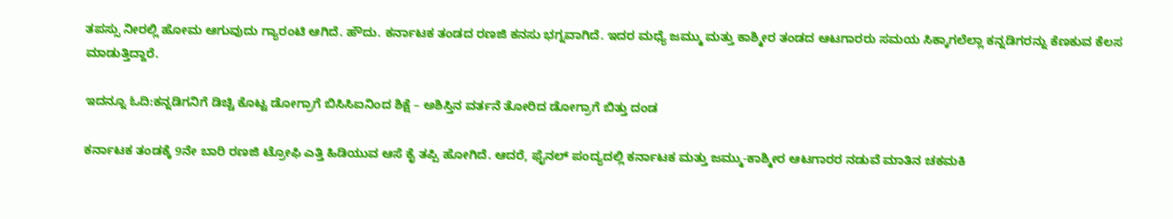ತಪಸ್ಸು ನೀರಲ್ಲಿ ಹೋಮ ಆಗುವುದು ಗ್ಯಾರಂಟಿ ಆಗಿದೆ. ಹೌದು. ಕರ್ನಾಟಕ ತಂಡದ ರಣಜಿ ಕನಸು ಭಗ್ನವಾಗಿದೆ. ಇದರ ಮಧ್ಯೆ ಜಮ್ಮು ಮತ್ತು ಕಾಶ್ಮೀರ ತಂಡದ ಆಟಗಾರರು ಸಮಯ ಸಿಕ್ಕಾಗಲೆಲ್ಲಾ ಕನ್ನಡಿಗರನ್ನು ಕೆಣಕುವ ಕೆಲಸ ಮಾಡುತ್ತಿದ್ದಾರೆ.

ಇದನ್ನೂ ಓದಿ:ಕನ್ನಡಿಗನಿಗೆ ಡಿಚ್ಚಿ ಕೊಟ್ಟ ಡೋಗ್ರಾಗೆ ಬಿಸಿಸಿಐನಿಂದ ಶಿಕ್ಷೆ – ಅಶಿಸ್ತಿನ ವರ್ತನೆ ತೋರಿದ ಡೋಗ್ರಾಗೆ ಬಿತ್ತು ದಂಡ

ಕರ್ನಾಟಕ ತಂಡಕ್ಕೆ 9ನೇ ಬಾರಿ ರಣಜಿ ಟ್ರೋಫಿ ಎತ್ತಿ ಹಿಡಿಯುವ ಆಸೆ ಕೈ ತಪ್ಪಿ ಹೋಗಿದೆ. ಆದರೆ, ಫೈನಲ್ ಪಂದ್ಯದಲ್ಲಿ ಕರ್ನಾಟಕ ಮತ್ತು ಜಮ್ಮು-ಕಾಶ್ಮೀರ ಆಟಗಾರರ ನಡುವೆ ಮಾತಿನ ಚಕಮಕಿ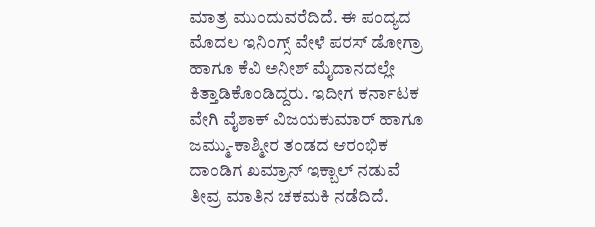ಮಾತ್ರ ಮುಂದುವರೆದಿದೆ. ಈ ಪಂದ್ಯದ ಮೊದಲ ಇನಿಂಗ್ಸ್ ವೇಳೆ ಪರಸ್ ಡೋಗ್ರಾ ಹಾಗೂ ಕೆವಿ ಅನೀಶ್ ಮೈದಾನದಲ್ಲೇ ಕಿತ್ತಾಡಿಕೊಂಡಿದ್ದರು. ಇದೀಗ ಕರ್ನಾಟಕ ವೇಗಿ ವೈಶಾಕ್ ವಿಜಯಕುಮಾರ್ ಹಾಗೂ ಜಮ್ಮು-ಕಾಶ್ಮೀರ ತಂಡದ ಆರಂಭಿಕ ದಾಂಡಿಗ ಖಮ್ರಾನ್ ಇಕ್ಬಾಲ್ ನಡುವೆ ತೀವ್ರ ಮಾತಿನ ಚಕಮಕಿ ನಡೆದಿದೆ.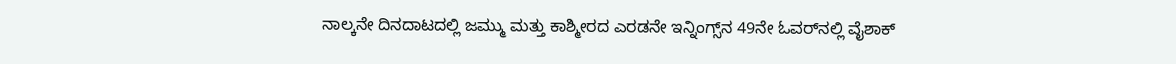ನಾಲ್ಕನೇ ದಿನದಾಟದಲ್ಲಿ ಜಮ್ಮು ಮತ್ತು ಕಾಶ್ಮೀರದ ಎರಡನೇ ಇನ್ನಿಂಗ್ಸ್‌ನ 49ನೇ ಓವರ್‌ನಲ್ಲಿ ವೈಶಾಕ್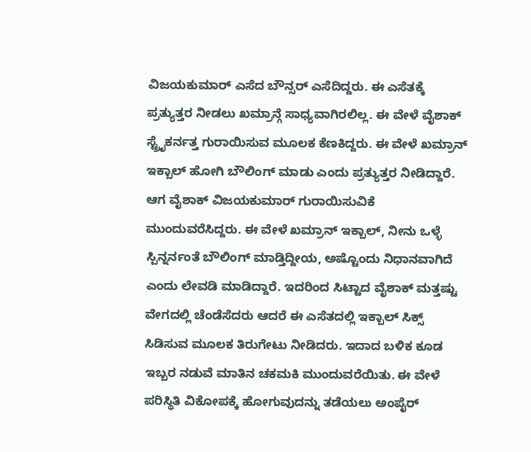ವಿಜಯಕುಮಾರ್ ಎಸೆದ ಬೌನ್ಸರ್ ಎಸೆದಿದ್ದರು. ಈ ಎಸೆತಕ್ಕೆ ಪ್ರತ್ಯುತ್ತರ ನೀಡಲು ಖಮ್ರಾನ್ಗೆ ಸಾಧ್ಯವಾಗಿರಲಿಲ್ಲ. ಈ ವೇಳೆ ವೈಶಾಕ್ ಸ್ಟ್ರೈಕರ್ನತ್ತ ಗುರಾಯಿಸುವ ಮೂಲಕ ಕೆಣಕಿದ್ದರು. ಈ ವೇಳೆ ಖಮ್ರಾನ್ ಇಕ್ಬಾಲ್ ಹೋಗಿ ಬೌಲಿಂಗ್ ಮಾಡು ಎಂದು ಪ್ರತ್ಯುತ್ತರ ನೀಡಿದ್ದಾರೆ. ಆಗ ವೈಶಾಕ್ ವಿಜಯಕುಮಾರ್ ಗುರಾಯಿಸುವಿಕೆ ಮುಂದುವರೆಸಿದ್ದರು. ಈ ವೇಳೆ ಖಮ್ರಾನ್ ಇಕ್ಬಾಲ್, ನೀನು ಒಳ್ಳೆ ಸ್ಪಿನ್ನರ್ನಂತೆ ಬೌಲಿಂಗ್ ಮಾಡ್ತಿದ್ದೀಯ, ಅಷ್ಟೊಂದು ನಿಧಾನವಾಗಿದೆ ಎಂದು ಲೇವಡಿ ಮಾಡಿದ್ದಾರೆ. ಇದರಿಂದ ಸಿಟ್ಟಾದ ವೈಶಾಕ್ ಮತ್ತಷ್ಟು ವೇಗದಲ್ಲಿ ಚೆಂಡೆಸೆದರು ಆದರೆ ಈ ಎಸೆತದಲ್ಲಿ ಇಕ್ಬಾಲ್ ಸಿಕ್ಸ್ ಸಿಡಿಸುವ ಮೂಲಕ ತಿರುಗೇಟು ನೀಡಿದರು. ಇದಾದ ಬಳಿಕ ಕೂಡ ಇಬ್ಬರ ನಡುವೆ ಮಾತಿನ ಚಕಮಕಿ ಮುಂದುವರೆಯಿತು. ಈ ವೇಳೆ ಪರಿಸ್ಥಿತಿ ವಿಕೋಪಕ್ಕೆ ಹೋಗುವುದನ್ನು ತಡೆಯಲು ಅಂಪೈರ್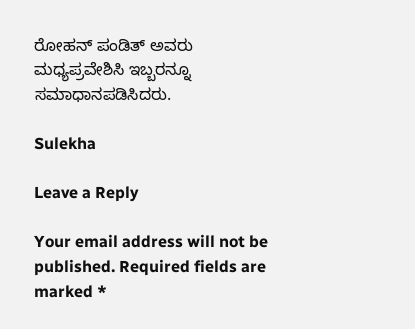ರೋಹನ್ ಪಂಡಿತ್ ಅವರು ಮಧ್ಯಪ್ರವೇಶಿಸಿ ಇಬ್ಬರನ್ನೂ ಸಮಾಧಾನಪಡಿಸಿದರು.

Sulekha

Leave a Reply

Your email address will not be published. Required fields are marked *